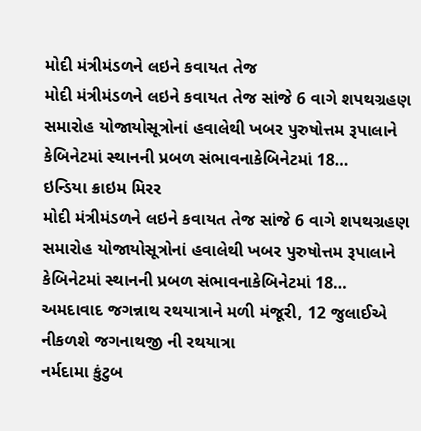મોદી મંત્રીમંડળને લઇને કવાયત તેજ
મોદી મંત્રીમંડળને લઇને કવાયત તેજ સાંજે 6 વાગે શપથગ્રહણ સમારોહ યોજાયોસૂત્રોનાં હવાલેથી ખબર પુરુષોત્તમ રૂપાલાને કેબિનેટમાં સ્થાનની પ્રબળ સંભાવનાકેબિનેટમાં 18…
ઇન્ડિયા ક્રાઇમ મિરર
મોદી મંત્રીમંડળને લઇને કવાયત તેજ સાંજે 6 વાગે શપથગ્રહણ સમારોહ યોજાયોસૂત્રોનાં હવાલેથી ખબર પુરુષોત્તમ રૂપાલાને કેબિનેટમાં સ્થાનની પ્રબળ સંભાવનાકેબિનેટમાં 18…
અમદાવાદ જગન્નાથ રથયાત્રાને મળી મંજૂરી, 12 જુલાઈએ નીકળશે જગનાથજી ની રથયાત્રા
નર્મદામા કુંટુબ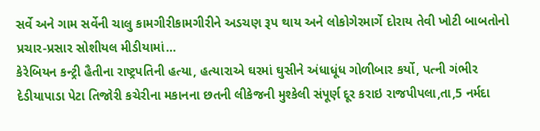સર્વે અને ગામ સર્વેની ચાલુ કામગીરીકામગીરીને અડચણ રૂપ થાય અને લોકોગેરમાર્ગે દોરાય તેવી ખોટી બાબતોનો પ્રચાર-પ્રસાર સોશીયલ મીડીયામાં…
કેરેબિયન કન્ટ્રી હૈતીના રાષ્ટ્રપતિની હત્યા, હત્યારાએ ઘરમાં ઘુસીને અંધાધૂંધ ગોળીબાર કર્યો, પત્ની ગંભીર
દેડીયાપાડા પેટા તિજોરી કચેરીના મકાનના છતની લીકેજની મુશ્કેલી સંપૂર્ણ દૂર કરાઇ રાજપીપલા,તા,5 નર્મદા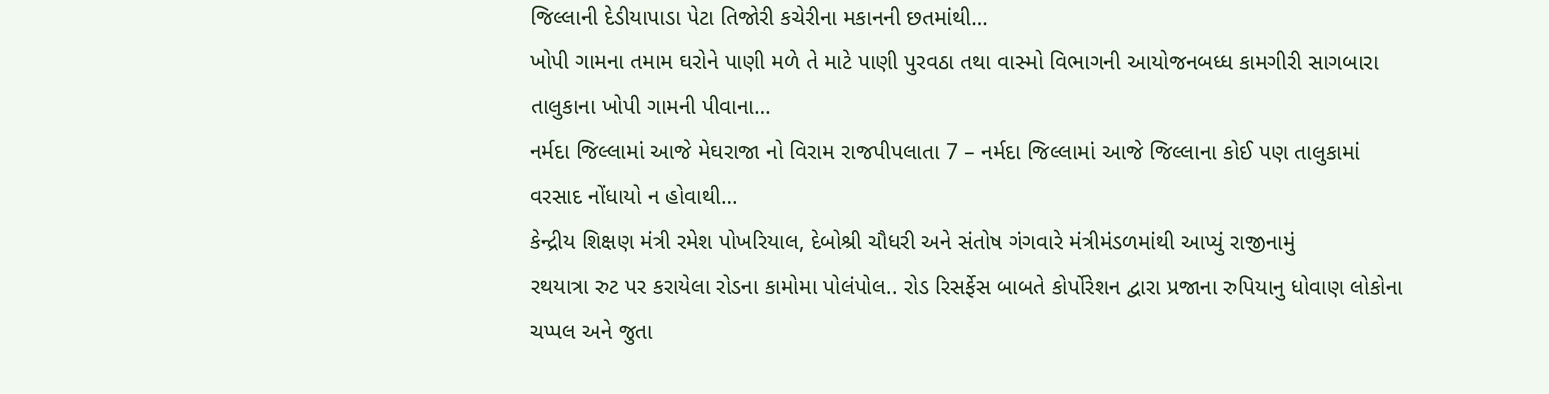જિલ્લાની દેડીયાપાડા પેટા તિજોરી કચેરીના મકાનની છતમાંથી…
ખોપી ગામના તમામ ઘરોને પાણી મળે તે માટે પાણી પુરવઠા તથા વાસ્મો વિભાગની આયોજનબધ્ધ કામગીરી સાગબારા તાલુકાના ખોપી ગામની પીવાના…
નર્મદા જિલ્લામાં આજે મેઘરાજા નો વિરામ રાજપીપલાતા 7 – નર્મદા જિલ્લામાં આજે જિલ્લાના કોઈ પણ તાલુકામાં વરસાદ નોંધાયો ન હોવાથી…
કેન્દ્રીય શિક્ષણ મંત્રી રમેશ પોખરિયાલ, દેબોશ્રી ચૌધરી અને સંતોષ ગંગવારે મંત્રીમંડળમાંથી આપ્યું રાજીનામું
રથયાત્રા રુટ પર કરાયેલા રોડના કામોમા પોલંપોલ.. રોડ રિસર્ફેસ બાબતે કોર્પોરેશન દ્વારા પ્રજાના રુપિયાનુ ધોવાણ લોકોના ચપ્પલ અને જુતા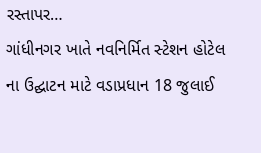રસ્તાપર…
ગાંધીનગર ખાતે નવનિર્મિત સ્ટેશન હોટેલ ના ઉદ્ઘાટન માટે વડાપ્રધાન 18 જુલાઈ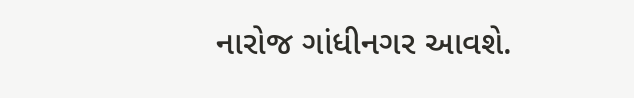નારોજ ગાંધીનગર આવશે.